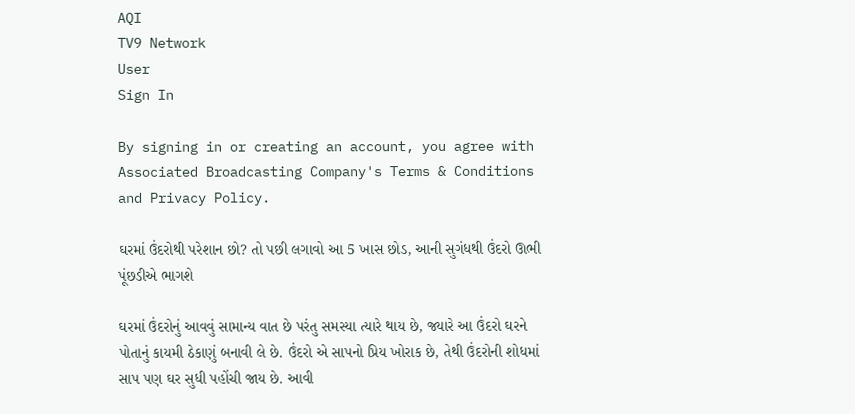AQI
TV9 Network
User
Sign In

By signing in or creating an account, you agree with Associated Broadcasting Company's Terms & Conditions and Privacy Policy.

ઘરમાં ઉંદરોથી પરેશાન છો? તો પછી લગાવો આ 5 ખાસ છોડ, આની સુગંધથી ઉંદરો ઊભી પૂંછડીએ ભાગશે

ઘરમાં ઉંદરોનું આવવું સામાન્ય વાત છે પરંતુ સમસ્યા ત્યારે થાય છે, જ્યારે આ ઉંદરો ઘરને પોતાનું કાયમી ઠેકાણું બનાવી લે છે. ઉંદરો એ સાપનો પ્રિય ખોરાક છે, તેથી ઉંદરોની શોધમાં સાપ પણ ઘર સુધી પહોંચી જાય છે. આવી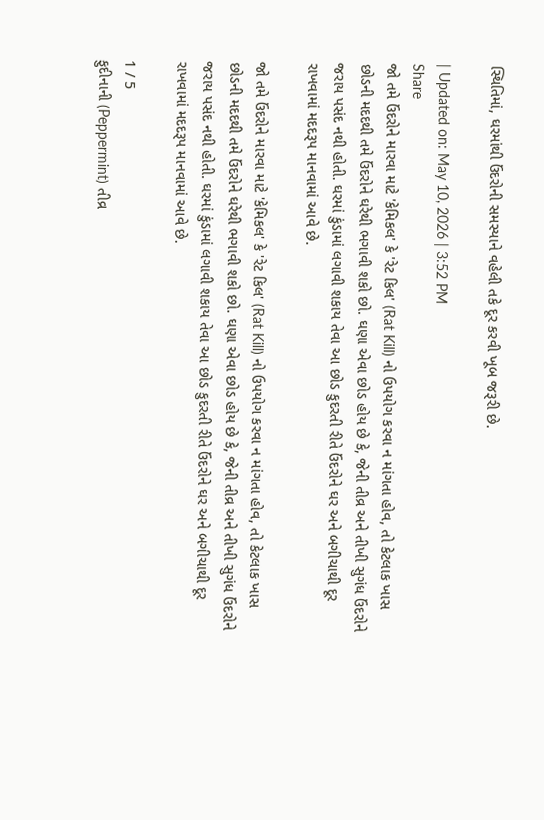સ્થિતિમાં, ઘરમાંથી ઉંદરોની સમસ્યાને વહેલી તકે દૂર કરવી ખૂબ જરૂરી છે.

| Updated on: May 10, 2026 | 3:52 PM
Share
જો તમે ઉંદરોને મારવા માટે 'કેમિકલ' કે 'રેટ કિલ' (Rat Kill) નો ઉપયોગ કરવા ન માંગતા હોવ, તો કેટલાક ખાસ છોડની મદદથી તમે ઉંદરોને ઘરેથી ભગાવી શકો છો. ઘણા એવા છોડ હોય છે કે, જેની તીવ્ર અને તીખી સુગંધ ઉંદરોને જરાય પસંદ નથી હોતી. ઘરમાં કુંડામાં લગાવી શકાય તેવા આ છોડ કુદરતી રીતે ઉંદરોને ઘર અને બગીચાથી દૂર રાખવામાં મદદરૂપ માનવામાં આવે છે.

જો તમે ઉંદરોને મારવા માટે 'કેમિકલ' કે 'રેટ કિલ' (Rat Kill) નો ઉપયોગ કરવા ન માંગતા હોવ, તો કેટલાક ખાસ છોડની મદદથી તમે ઉંદરોને ઘરેથી ભગાવી શકો છો. ઘણા એવા છોડ હોય છે કે, જેની તીવ્ર અને તીખી સુગંધ ઉંદરોને જરાય પસંદ નથી હોતી. ઘરમાં કુંડામાં લગાવી શકાય તેવા આ છોડ કુદરતી રીતે ઉંદરોને ઘર અને બગીચાથી દૂર રાખવામાં મદદરૂપ માનવામાં આવે છે.

1 / 5
ફુદીનાની (Peppermint) તીવ્ર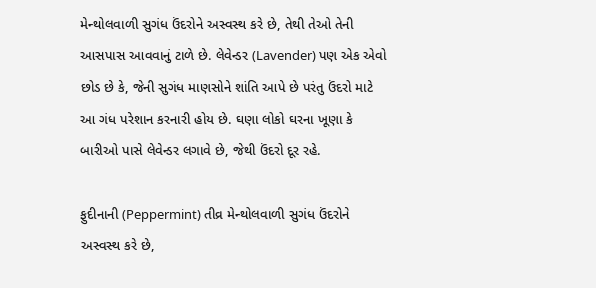મેન્થોલવાળી સુગંધ ઉંદરોને અસ્વસ્થ કરે છે, તેથી તેઓ તેની આસપાસ આવવાનું ટાળે છે. લેવેન્ડર (Lavender) પણ એક એવો છોડ છે કે, જેની સુગંધ માણસોને શાંતિ આપે છે પરંતુ ઉંદરો માટે આ ગંધ પરેશાન કરનારી હોય છે. ઘણા લોકો ઘરના ખૂણા કે બારીઓ પાસે લેવેન્ડર લગાવે છે, જેથી ઉંદરો દૂર રહે.

ફુદીનાની (Peppermint) તીવ્ર મેન્થોલવાળી સુગંધ ઉંદરોને અસ્વસ્થ કરે છે,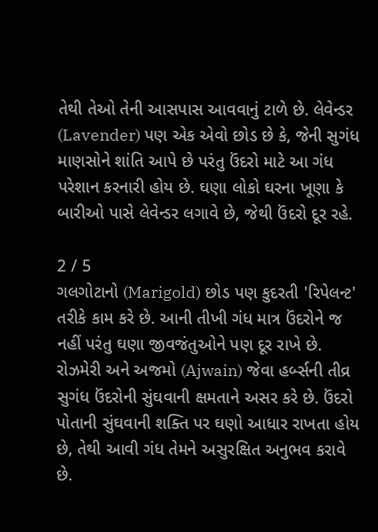તેથી તેઓ તેની આસપાસ આવવાનું ટાળે છે. લેવેન્ડર (Lavender) પણ એક એવો છોડ છે કે, જેની સુગંધ માણસોને શાંતિ આપે છે પરંતુ ઉંદરો માટે આ ગંધ પરેશાન કરનારી હોય છે. ઘણા લોકો ઘરના ખૂણા કે બારીઓ પાસે લેવેન્ડર લગાવે છે, જેથી ઉંદરો દૂર રહે.

2 / 5
ગલગોટાનો (Marigold) છોડ પણ કુદરતી 'રિપેલન્ટ' તરીકે કામ કરે છે. આની તીખી ગંધ માત્ર ઉંદરોને જ નહીં પરંતુ ઘણા જીવજંતુઓને પણ દૂર રાખે છે. રોઝમેરી અને અજમો (Ajwain) જેવા હર્બ્સની તીવ્ર સુગંધ ઉંદરોની સુંઘવાની ક્ષમતાને અસર કરે છે. ઉંદરો પોતાની સુંઘવાની શક્તિ પર ઘણો આધાર રાખતા હોય છે, તેથી આવી ગંધ તેમને અસુરક્ષિત અનુભવ કરાવે છે.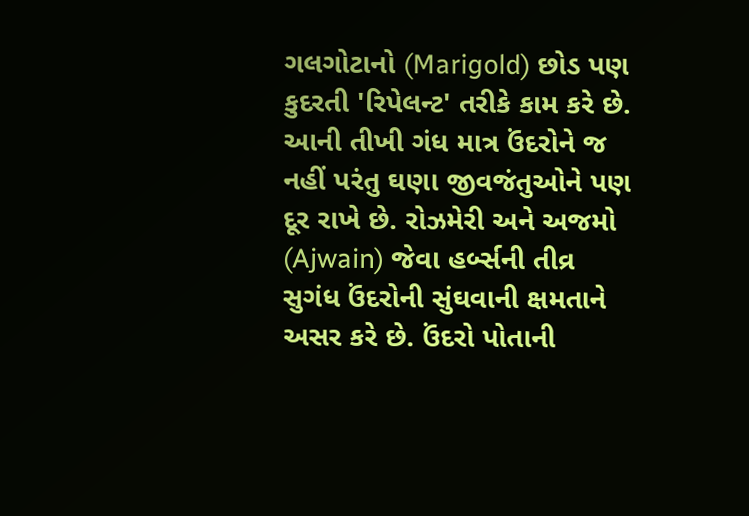ગલગોટાનો (Marigold) છોડ પણ કુદરતી 'રિપેલન્ટ' તરીકે કામ કરે છે. આની તીખી ગંધ માત્ર ઉંદરોને જ નહીં પરંતુ ઘણા જીવજંતુઓને પણ દૂર રાખે છે. રોઝમેરી અને અજમો (Ajwain) જેવા હર્બ્સની તીવ્ર સુગંધ ઉંદરોની સુંઘવાની ક્ષમતાને અસર કરે છે. ઉંદરો પોતાની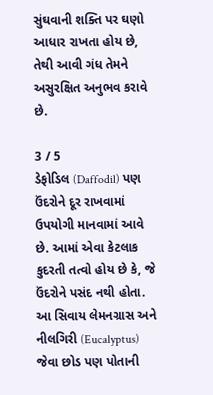સુંઘવાની શક્તિ પર ઘણો આધાર રાખતા હોય છે, તેથી આવી ગંધ તેમને અસુરક્ષિત અનુભવ કરાવે છે.

3 / 5
ડેફોડિલ (Daffodil) પણ ઉંદરોને દૂર રાખવામાં ઉપયોગી માનવામાં આવે છે. આમાં એવા કેટલાક કુદરતી તત્વો હોય છે કે, જે ઉંદરોને પસંદ નથી હોતા. આ સિવાય લેમનગ્રાસ અને નીલગિરી (Eucalyptus) જેવા છોડ પણ પોતાની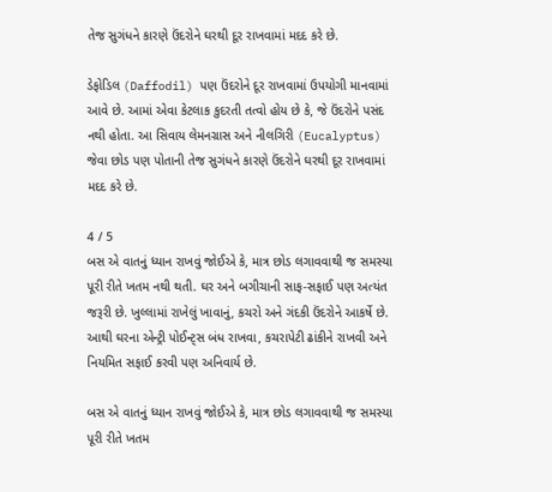તેજ સુગંધને કારણે ઉંદરોને ઘરથી દૂર રાખવામાં મદદ કરે છે.

ડેફોડિલ (Daffodil) પણ ઉંદરોને દૂર રાખવામાં ઉપયોગી માનવામાં આવે છે. આમાં એવા કેટલાક કુદરતી તત્વો હોય છે કે, જે ઉંદરોને પસંદ નથી હોતા. આ સિવાય લેમનગ્રાસ અને નીલગિરી (Eucalyptus) જેવા છોડ પણ પોતાની તેજ સુગંધને કારણે ઉંદરોને ઘરથી દૂર રાખવામાં મદદ કરે છે.

4 / 5
બસ એ વાતનું ધ્યાન રાખવું જોઈએ કે, માત્ર છોડ લગાવવાથી જ સમસ્યા પૂરી રીતે ખતમ નથી થતી. ઘર અને બગીચાની સાફ-સફાઈ પણ અત્યંત જરૂરી છે. ખુલ્લામાં રાખેલું ખાવાનું, કચરો અને ગંદકી ઉંદરોને આકર્ષે છે. આથી ઘરના એન્ટ્રી પોઈન્ટ્સ બંધ રાખવા, કચરાપેટી ઢાંકીને રાખવી અને નિયમિત સફાઈ કરવી પણ અનિવાર્ય છે.

બસ એ વાતનું ધ્યાન રાખવું જોઈએ કે, માત્ર છોડ લગાવવાથી જ સમસ્યા પૂરી રીતે ખતમ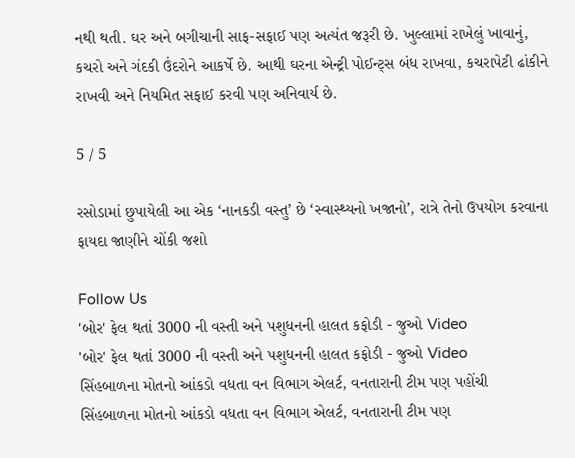નથી થતી. ઘર અને બગીચાની સાફ-સફાઈ પણ અત્યંત જરૂરી છે. ખુલ્લામાં રાખેલું ખાવાનું, કચરો અને ગંદકી ઉંદરોને આકર્ષે છે. આથી ઘરના એન્ટ્રી પોઈન્ટ્સ બંધ રાખવા, કચરાપેટી ઢાંકીને રાખવી અને નિયમિત સફાઈ કરવી પણ અનિવાર્ય છે.

5 / 5

રસોડામાં છુપાયેલી આ એક ‘નાનકડી વસ્તુ’ છે ‘સ્વાસ્થ્યનો ખજાનો’, રાત્રે તેનો ઉપયોગ કરવાના ફાયદા જાણીને ચોંકી જશો

Follow Us
'બોર' ફેલ થતાં 3000 ની વસ્તી અને પશુધનની હાલત કફોડી - જુઓ Video
'બોર' ફેલ થતાં 3000 ની વસ્તી અને પશુધનની હાલત કફોડી - જુઓ Video
સિંહબાળના મોતનો આંકડો વધતા વન વિભાગ એલર્ટ, વનતારાની ટીમ પણ પહોંચી
સિંહબાળના મોતનો આંકડો વધતા વન વિભાગ એલર્ટ, વનતારાની ટીમ પણ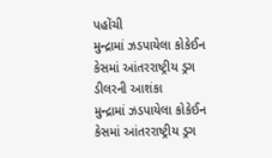પહોંચી
મુન્દ્રામાં ઝડપાયેલા કોકેઈન કેસમાં આંતરરાષ્ટ્રીય ડ્રગ ડીલરની આશંકા
મુન્દ્રામાં ઝડપાયેલા કોકેઈન કેસમાં આંતરરાષ્ટ્રીય ડ્રગ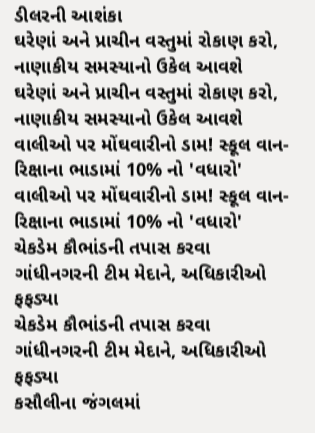ડીલરની આશંકા
ઘરેણાં અને પ્રાચીન વસ્તુમાં રોકાણ કરો, નાણાકીય સમસ્યાનો ઉકેલ આવશે
ઘરેણાં અને પ્રાચીન વસ્તુમાં રોકાણ કરો, નાણાકીય સમસ્યાનો ઉકેલ આવશે
વાલીઓ પર મોંઘવારીનો ડામ! સ્કૂલ વાન-રિક્ષાના ભાડામાં 10% નો 'વધારો'
વાલીઓ પર મોંઘવારીનો ડામ! સ્કૂલ વાન-રિક્ષાના ભાડામાં 10% નો 'વધારો'
ચેકડેમ કૌભાંડની તપાસ કરવા ગાંધીનગરની ટીમ મેદાને, અધિકારીઓ ફફડ્યા
ચેકડેમ કૌભાંડની તપાસ કરવા ગાંધીનગરની ટીમ મેદાને, અધિકારીઓ ફફડ્યા
કસૌલીના જંગલમાં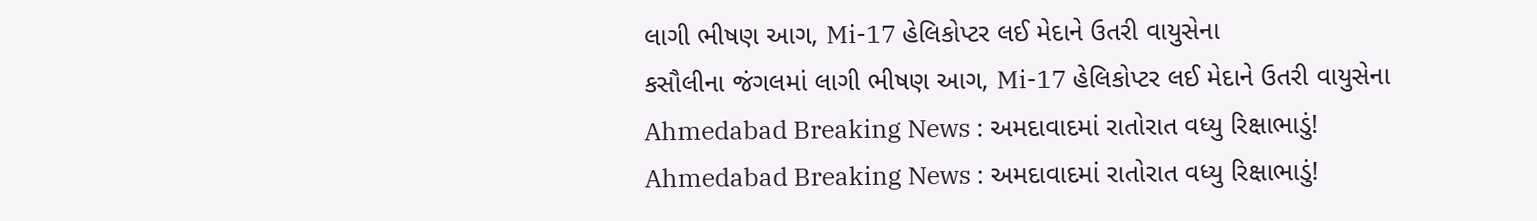લાગી ભીષણ આગ, Mi-17 હેલિકોપ્ટર લઈ મેદાને ઉતરી વાયુસેના
કસૌલીના જંગલમાં લાગી ભીષણ આગ, Mi-17 હેલિકોપ્ટર લઈ મેદાને ઉતરી વાયુસેના
Ahmedabad Breaking News : અમદાવાદમાં રાતોરાત વધ્યુ રિક્ષાભાડું!
Ahmedabad Breaking News : અમદાવાદમાં રાતોરાત વધ્યુ રિક્ષાભાડું!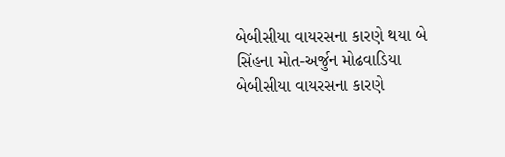બેબીસીયા વાયરસના કારણે થયા બે સિંહના મોત-અર્જુન મોઢવાડિયા
બેબીસીયા વાયરસના કારણે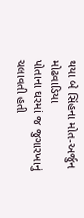થયા બે સિંહના મોત-અર્જુન મોઢવાડિયા
પોતાના ઘરમાં જ જુગારખાનું ચલાવતી હતી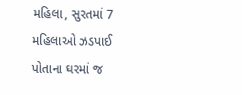મહિલા, સુરતમાં 7 મહિલાઓ ઝડપાઈ
પોતાના ઘરમાં જ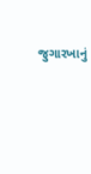જુગારખાનું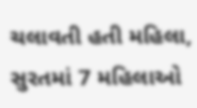ચલાવતી હતી મહિલા, સુરતમાં 7 મહિલાઓ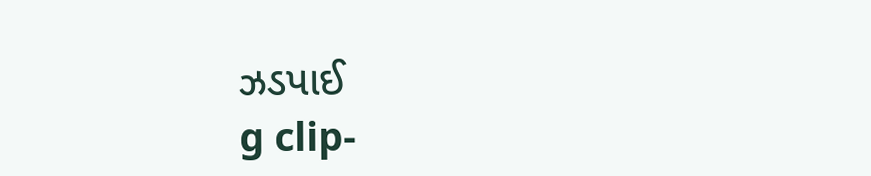ઝડપાઈ
g clip-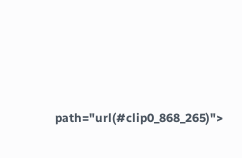path="url(#clip0_868_265)">